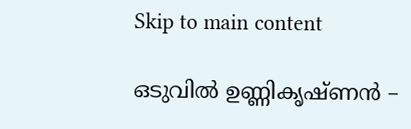Skip to main content

ഒടുവിൽ ഉണ്ണികൃഷ്ണൻ –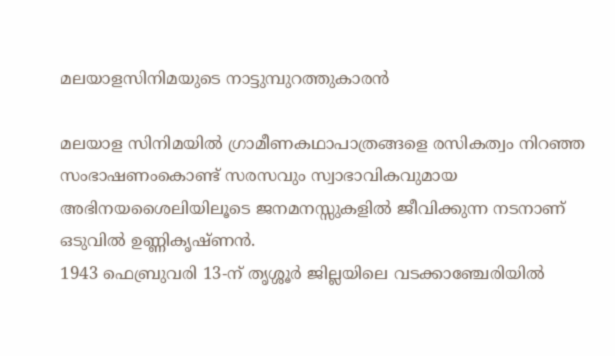മലയാളസിനിമയുടെ നാട്ടുമ്പുറത്തുകാരൻ

മലയാള സിനിമയില്‍ ഗ്രാമീണകഥാപാത്രങ്ങളെ രസികത്വം നിറഞ്ഞ സംഭാഷണംകൊണ്ട് സരസവും സ്വാഭാവികവുമായ അഭിനയശൈലിയിലൂടെ ജനമനസ്സുകളില്‍ ജീവിക്കുന്ന നടനാണ് ഒടുവില്‍ ഉണ്ണികൃഷ്ണന്‍.
1943 ഫെബ്രുവരി 13-ന് തൃശ്ശൂര്‍ ജില്ലയിലെ വടക്കാഞ്ചേരിയില്‍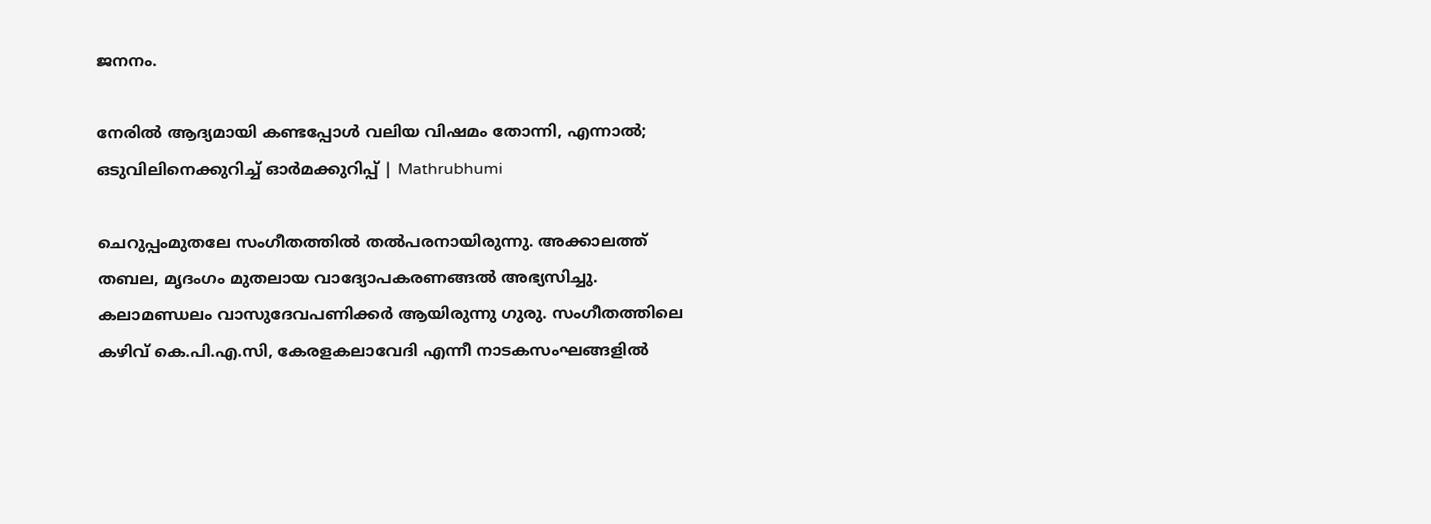ജനനം.

നേരില്‍ ആദ്യമായി കണ്ടപ്പോള്‍ വലിയ വിഷമം തോന്നി, എന്നാല്‍;  ഒടുവിലിനെക്കുറിച്ച് ഓര്‍മക്കുറിപ്പ് | Mathrubhumi

ചെറുപ്പംമുതലേ സംഗീതത്തില്‍ തല്‍പരനായിരുന്നു. അക്കാലത്ത് തബല, മൃദംഗം മുതലായ വാദ്യോപകരണങ്ങല്‍ അഭ്യസിച്ചു. കലാമണ്ഡലം വാസുദേവപണിക്കര്‍ ആയിരുന്നു ഗുരു. സംഗീതത്തിലെ കഴിവ് കെ.പി.എ.സി, കേരളകലാവേദി എന്നീ നാടകസംഘങ്ങളില്‍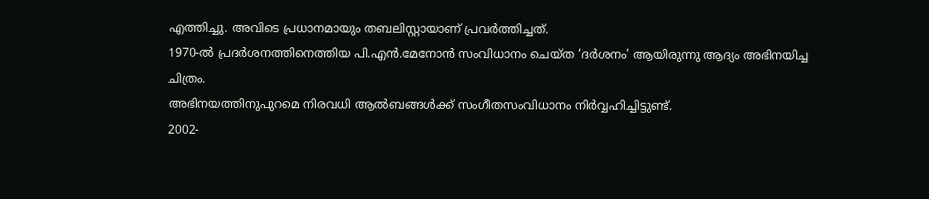എത്തിച്ചു. അവിടെ പ്രധാനമായും തബലിസ്റ്റായാണ് പ്രവര്‍ത്തിച്ചത്.
1970-ല്‍ പ്രദര്‍ശനത്തിനെത്തിയ പി.എന്‍.മേനോന്‍ സംവിധാനം ചെയ്ത ‘ദര്‍ശനം’ ആയിരുന്നു ആദ്യം അഭിനയിച്ച ചിത്രം.
അഭിനയത്തിനുപുറമെ നിരവധി ആല്‍ബങ്ങള്‍ക്ക് സംഗീതസംവിധാനം നിര്‍വ്വഹിച്ചിട്ടുണ്ട്.
2002-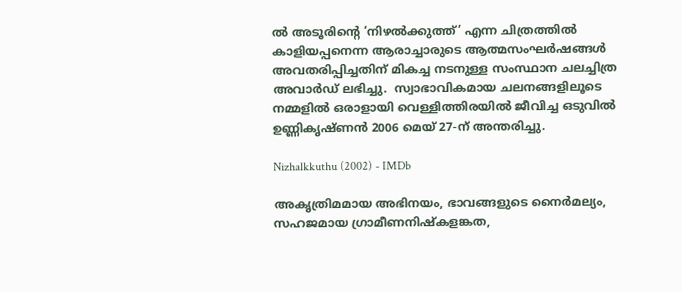ല്‍ അടൂരിന്റെ ‘നിഴല്‍ക്കുത്ത്’ എന്ന ചിത്രത്തില്‍ കാളിയപ്പനെന്ന ആരാച്ചാരുടെ ആത്മസംഘര്‍ഷങ്ങള്‍ അവതരിപ്പിച്ചതിന് മികച്ച നടനുള്ള സംസ്ഥാന ചലച്ചിത്ര അവാര്‍ഡ് ലഭിച്ചു.  സ്വാഭാവികമായ ചലനങ്ങളിലൂടെ നമ്മളില്‍ ഒരാളായി വെള്ളിത്തിരയില്‍ ജീവിച്ച ഒടുവില്‍ ഉണ്ണികൃഷ്ണന്‍ 2006 മെയ് 27-ന് അന്തരിച്ചു.

Nizhalkkuthu (2002) - IMDb

അകൃത്രിമമായ അഭിനയം, ഭാവങ്ങളുടെ നൈര്‍മല്യം, സഹജമായ ഗ്രാമീണനിഷ്‌കളങ്കത,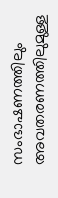സംഭാഷണത്തിലും അവതരണത്തിലുമുള്ള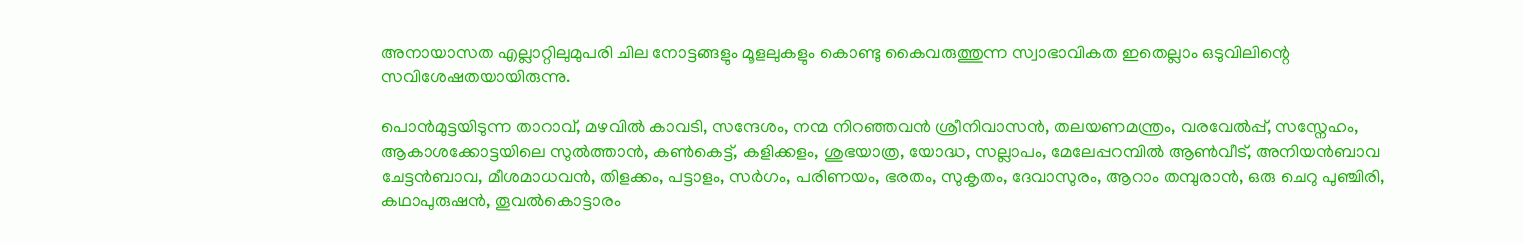അനായാസത എല്ലാറ്റിലുമുപരി ചില നോട്ടങ്ങളും മൂളലുകളും കൊണ്ടു കൈവരുത്തുന്ന സ്വാഭാവികത ഇതെല്ലാം ഒടുവിലിന്റെ സവിശേഷതയായിരുന്നു.

പൊന്‍മുട്ടയിടുന്ന താറാവ്, മഴവില്‍ കാവടി, സന്ദേശം, നന്മ നിറഞ്ഞവന്‍ ശ്രീനിവാസന്‍, തലയണമന്ത്രം, വരവേല്‍പ്പ്, സസ്നേഹം, ആകാശക്കോട്ടയിലെ സുല്‍ത്താന്‍, കണ്‍കെട്ട്, കളിക്കളം, ശുഭയാത്ര, യോദ്ധ, സല്ലാപം, മേലേപ്പറമ്പില്‍ ആണ്‍വീട്, അനിയന്‍ബാവ ചേട്ടന്‍ബാവ, മീശമാധവന്‍, തിളക്കം, പട്ടാളം, സര്‍ഗം, പരിണയം, ഭരതം, സുകൃതം, ദേവാസുരം, ആറാം തമ്പുരാന്‍, ഒരു ചെറു പുഞ്ചിരി, കഥാപുരുഷന്‍, തൂവല്‍കൊട്ടാരം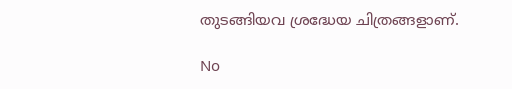തുടങ്ങിയവ ശ്രദ്ധേയ ചിത്രങ്ങളാണ്.

No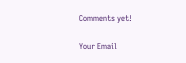Comments yet!

Your Email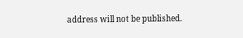address will not be published.